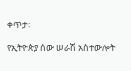ቀጥታ፡

የኢትዮጵያ ሰው ሠራሽ አስተውሎት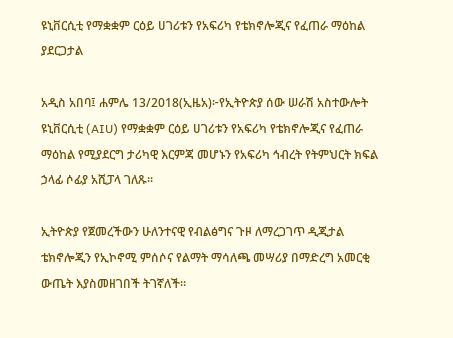ዩኒቨርሲቲ የማቋቋም ርዕይ ሀገሪቱን የአፍሪካ የቴክኖሎጂና የፈጠራ ማዕከል ያደርጋታል

አዲስ አበባ፤ ሐምሌ 13/2018(ኢዜአ)፦የኢትዮጵያ ሰው ሠራሽ አስተውሎት ዩኒቨርሲቲ (AIU) የማቋቋም ርዕይ ሀገሪቱን የአፍሪካ የቴክኖሎጂና የፈጠራ ማዕከል የሚያደርግ ታሪካዊ እርምጃ መሆኑን የአፍሪካ ኅብረት የትምህርት ክፍል ኃላፊ ሶፊያ አሺፓላ ገለጹ።

ኢትዮጵያ የጀመረችውን ሁለንተናዊ የብልፅግና ጉዞ ለማረጋገጥ ዲጂታል ቴክኖሎጂን የኢኮኖሚ ምሰሶና የልማት ማሳለጫ መሣሪያ በማድረግ አመርቂ ውጤት እያስመዘገበች ትገኛለች።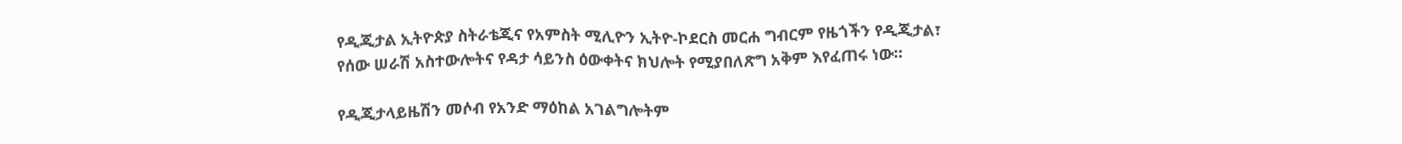የዲጂታል ኢትዮጵያ ስትራቴጂና የአምስት ሚሊዮን ኢትዮ-ኮደርስ መርሐ ግብርም የዜጎችን የዲጂታል፣ የሰው ሠራሽ አስተውሎትና የዳታ ሳይንስ ዕውቀትና ክህሎት የሚያበለጽግ አቅም እየፈጠሩ ነው።

የዲጂታላይዜሽን መሶብ የአንድ ማዕከል አገልግሎትም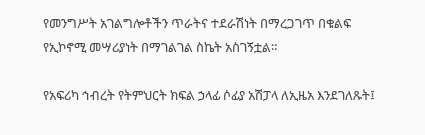የመንግሥት አገልግሎቶችን ጥራትና ተደራሽነት በማረጋገጥ በቁልፍ የኢኮኖሚ መሣሪያነት በማገልገል ስኬት አስገኝቷል።

የአፍሪካ ኅብረት የትምህርት ክፍል ኃላፊ ሶፊያ አሽፓላ ለኢዜአ እንደገለጹት፤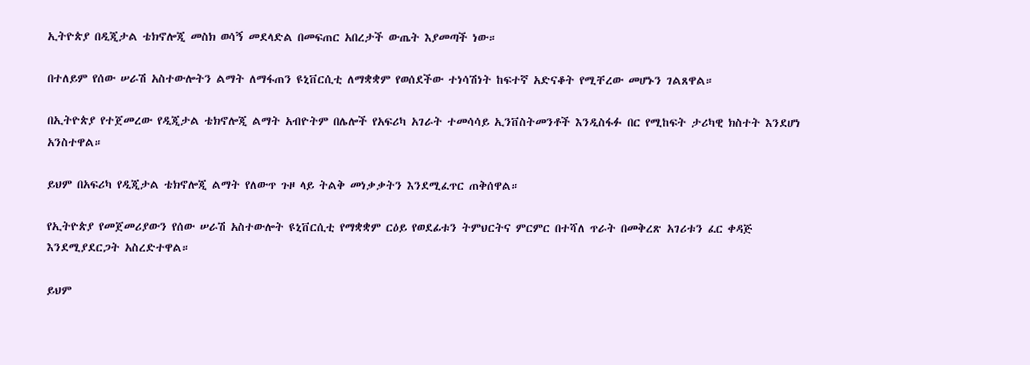ኢትዮጵያ በዲጂታል ቴክኖሎጂ መስክ ወሳኝ መደላድል በመፍጠር አበረታች ውጤት እያመጣች ነው።

በተለይም የሰው ሠራሽ አስተውሎትን ልማት ለማፋጠን ዩኒቨርሲቲ ለማቋቋም የወሰደችው ተነሳሽነት ከፍተኛ አድናቆት የሚቸረው መሆኑን ገልጸዋል።

በኢትዮጵያ የተጀመረው የዲጂታል ቴክኖሎጂ ልማት አብዮትም በሌሎች የአፍሪካ አገራት ተመሳሳይ ኢንቨስትመንቶች እንዲስፋፉ በር የሚከፍት ታሪካዊ ክስተት እንደሆነ አንስተዋል።

ይህም በአፍሪካ የዲጂታል ቴክኖሎጂ ልማት የለውጥ ጉዞ ላይ ትልቅ መነቃቃትን እንደሚፈጥር ጠቅሰዋል።

የኢትዮጵያ የመጀመሪያውን የሰው ሠራሽ አስተውሎት ዩኒቨርሲቲ የማቋቋም ርዕይ የወደፊቱን ትምህርትና ምርምር በተሻለ ጥራት በመቅረጽ አገሪቱን ፈር ቀዳጅ እንደሚያደርጋት አስረድተዋል።

ይህም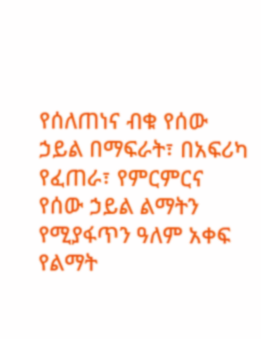የሰለጠነና ብቁ የሰው ኃይል በማፍራት፣ በአፍሪካ የፈጠራ፣ የምርምርና የሰው ኃይል ልማትን የሚያፋጥን ዓለም አቀፍ የልማት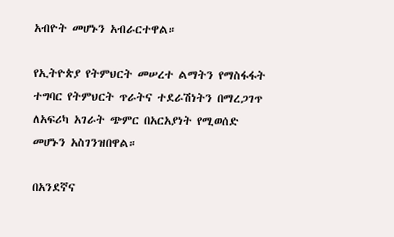አብዮት መሆኑን አብራርተዋል።

የኢትዮጵያ የትምህርት መሠረተ ልማትን የማስፋፋት ተግባር የትምህርት ጥራትና ተደራሽነትን በማረጋገጥ ለአፍሪካ አገራት ጭምር በአርአያነት የሚወሰድ መሆኑን አስገንዝበዋል።

በአንደኛና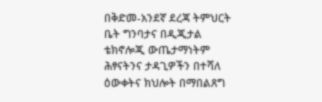በቅድመ-አንደኛ ደረጃ ትምህርት ቤት ግንባታና በዲጂታል ቴክኖሎጂ ውጤታማነትም ሕፃናትንና ታዳጊዎችን በተሻለ ዕውቀትና ክህሎት በማበልጸግ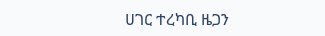ሀገር ተረካቢ ዜጋን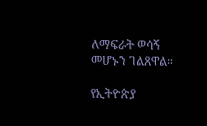ለማፍራት ወሳኝ መሆኑን ገልጸዋል።

የኢትዮጵያ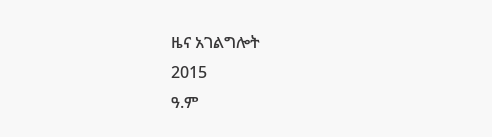ዜና አገልግሎት
2015
ዓ.ም